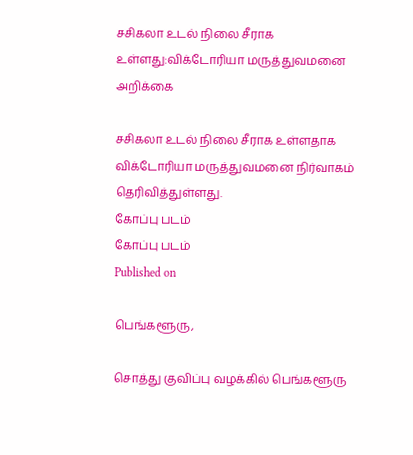சசிகலா உடல் நிலை சீராக உள்ளது:விக்டோரியா மருத்துவமனை அறிக்கை

சசிகலா உடல் நிலை சீராக உள்ளதாக விக்டோரியா மருத்துவமனை நிர்வாகம் தெரிவித்துள்ளது.
கோப்பு படம்
கோப்பு படம்
Published on

பெங்களூரு,

சொத்து குவிப்பு வழக்கில் பெங்களூரு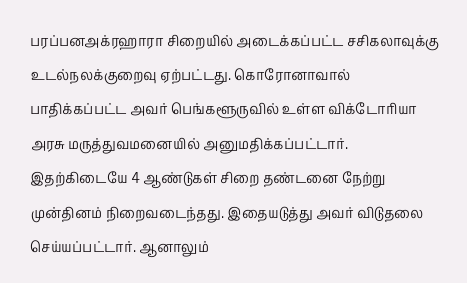பரப்பனஅக்ரஹாரா சிறையில் அடைக்கப்பட்ட சசிகலாவுக்கு உடல்நலக்குறைவு ஏற்பட்டது. கொரோனாவால் பாதிக்கப்பட்ட அவர் பெங்களூருவில் உள்ள விக்டோரியா அரசு மருத்துவமனையில் அனுமதிக்கப்பட்டார். இதற்கிடையே 4 ஆண்டுகள் சிறை தண்டனை நேற்று முன்தினம் நிறைவடைந்தது. இதையடுத்து அவர் விடுதலை செய்யப்பட்டார். ஆனாலும்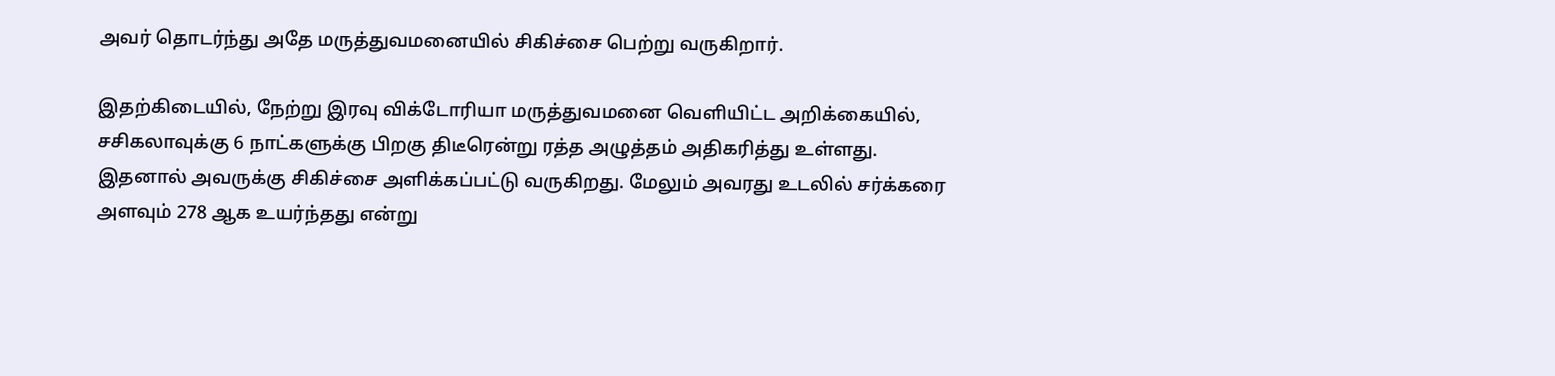அவர் தொடர்ந்து அதே மருத்துவமனையில் சிகிச்சை பெற்று வருகிறார்.

இதற்கிடையில், நேற்று இரவு விக்டோரியா மருத்துவமனை வெளியிட்ட அறிக்கையில், சசிகலாவுக்கு 6 நாட்களுக்கு பிறகு திடீரென்று ரத்த அழுத்தம் அதிகரித்து உள்ளது. இதனால் அவருக்கு சிகிச்சை அளிக்கப்பட்டு வருகிறது. மேலும் அவரது உடலில் சர்க்கரை அளவும் 278 ஆக உயர்ந்தது என்று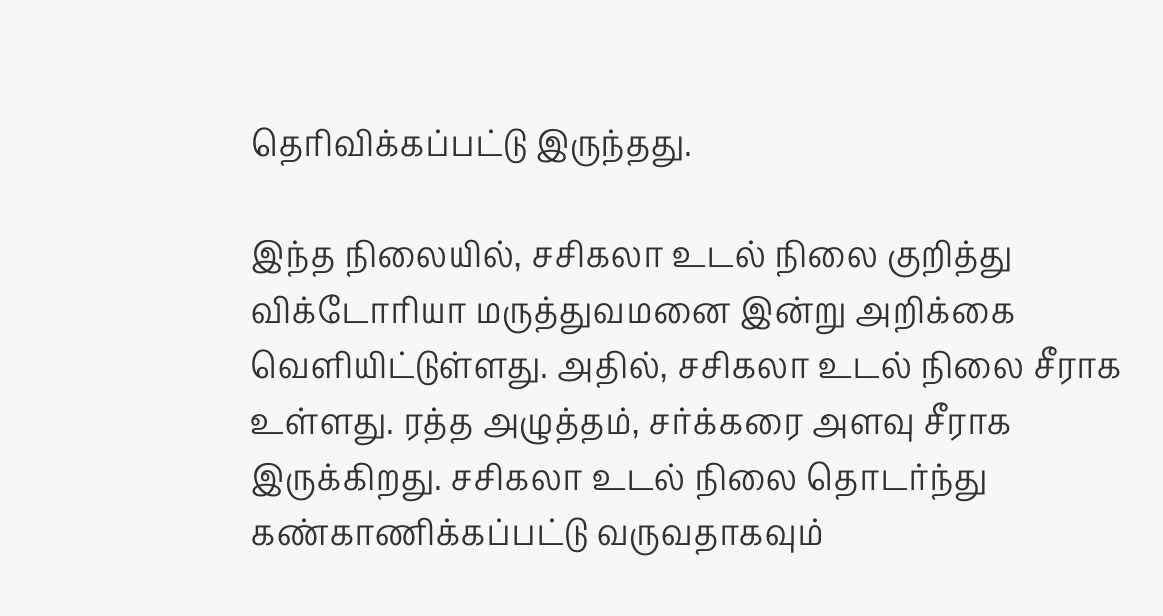தெரிவிக்கப்பட்டு இருந்தது.

இந்த நிலையில், சசிகலா உடல் நிலை குறித்து விக்டோரியா மருத்துவமனை இன்று அறிக்கை வெளியிட்டுள்ளது. அதில், சசிகலா உடல் நிலை சீராக உள்ளது. ரத்த அழுத்தம், சர்க்கரை அளவு சீராக இருக்கிறது. சசிகலா உடல் நிலை தொடர்ந்து கண்காணிக்கப்பட்டு வருவதாகவும்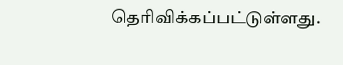தெரிவிக்கப்பட்டுள்ளது.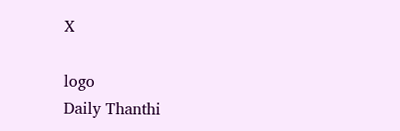X

logo
Daily Thanthi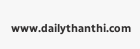www.dailythanthi.com